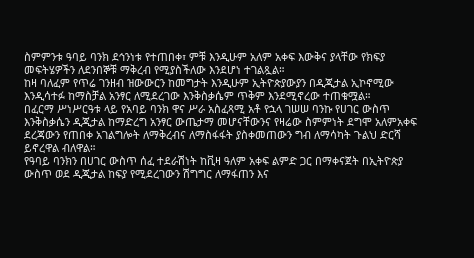ስምምንቱ ዓባይ ባንክ ደኅንነቱ የተጠበቀ፣ ምቹ እንዲሁም አለም አቀፍ እውቅና ያላቸው የክፍያ መፍትሄዎችን ለደንበኞቹ ማቅረብ የሚያስችለው እንደሆነ ተገልጿል።
ከዛ ባለፈም የጥሬ ገንዘብ ዝውውርን ከመግታት እንዲሁም ኢትዮጵያውያን በዲጂታል ኢኮኖሚው እንዲሳተፉ ከማስቻል አንፃር ለሚደረገው እንቅስቃሴም ጥቅም እንደሚኖረው ተጠቁሟል።
በፈርማ ሥነሥርዓቱ ላይ የአባይ ባንክ ዋና ሥራ አስፈጻሚ አቶ የኋላ ገሠሠ ባንኩ የሀገር ውስጥ እንቅስቃሴን ዲጂታል ከማድረግ አንፃር ውጤታማ መሆናቸውንና የዛሬው ስምምነት ደግሞ አለምአቀፍ ደረጃውን የጠበቀ አገልግሎት ለማቅረብና ለማስፋፋት ያስቀመጠውን ግብ ለማሳካት ጉልህ ድርሻ ይኖረዋል ብለዋል።
የዓባይ ባንክን በሀገር ውስጥ ሰፈ ተደራሽነት ከቪዛ ዓለም አቀፍ ልምድ ጋር በማቀናጀት በኢትዮጵያ ውስጥ ወደ ዲጂታል ከፍያ የሚደረገውን ሽግግር ለማፋጠን እና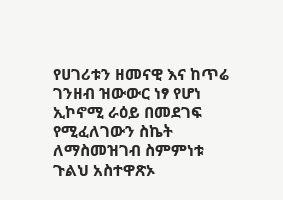የሀገሪቱን ዘመናዊ እና ከጥሬ ገንዘብ ዝውውር ነፃ የሆነ ኢኮኖሚ ራዕይ በመደገፍ የሚፈለገውን ስኬት ለማስመዝገብ ስምምነቱ ጉልህ አስተዋጽኦ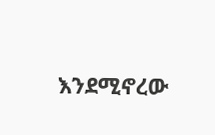እንደሚኖረው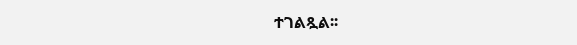ተገልጿል፡፡